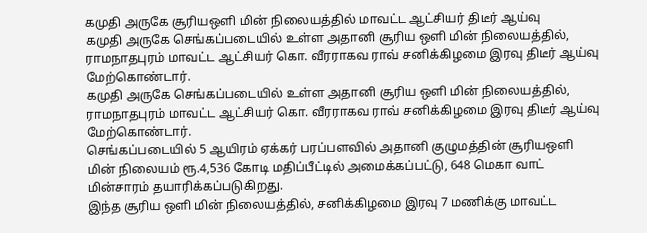கமுதி அருகே சூரியஒளி மின் நிலையத்தில் மாவட்ட ஆட்சியர் திடீர் ஆய்வு
கமுதி அருகே செங்கப்படையில் உள்ள அதானி சூரிய ஒளி மின் நிலையத்தில், ராமநாதபுரம் மாவட்ட ஆட்சியர் கொ. வீரராகவ ராவ் சனிக்கிழமை இரவு திடீர் ஆய்வு மேற்கொண்டார்.
கமுதி அருகே செங்கப்படையில் உள்ள அதானி சூரிய ஒளி மின் நிலையத்தில், ராமநாதபுரம் மாவட்ட ஆட்சியர் கொ. வீரராகவ ராவ் சனிக்கிழமை இரவு திடீர் ஆய்வு மேற்கொண்டார்.
செங்கப்படையில் 5 ஆயிரம் ஏக்கர் பரப்பளவில் அதானி குழுமத்தின் சூரியஒளி மின் நிலையம் ரூ.4,536 கோடி மதிப்பீட்டில் அமைக்கப்பட்டு, 648 மெகா வாட் மின்சாரம் தயாரிக்கப்படுகிறது.
இந்த சூரிய ஒளி மின் நிலையத்தில், சனிக்கிழமை இரவு 7 மணிக்கு மாவட்ட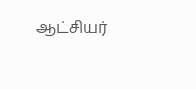ஆட்சியர்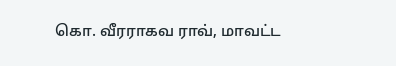கொ. வீரராகவ ராவ், மாவட்ட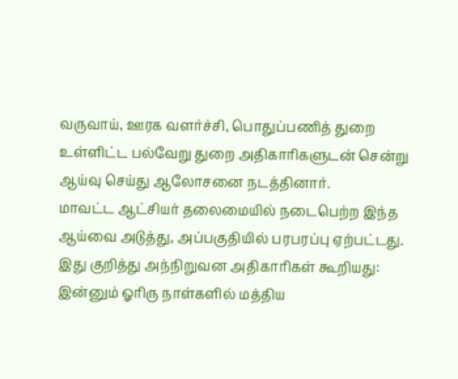வருவாய், ஊரக வளர்ச்சி, பொதுப்பணித் துறை உள்ளிட்ட பல்வேறு துறை அதிகாரிகளுடன் சென்று ஆய்வு செய்து ஆலோசனை நடத்தினார்.
மாவட்ட ஆட்சியர் தலைமையில் நடைபெற்ற இந்த ஆய்வை அடுத்து, அப்பகுதியில் பரபரப்பு ஏற்பட்டது.
இது குறித்து அந்நிறுவன அதிகாரிகள் கூறியது: இன்னும் ஓரிரு நாள்களில் மத்திய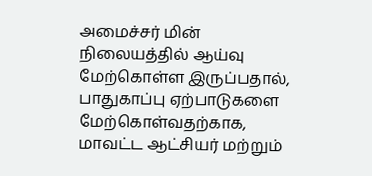அமைச்சர் மின் நிலையத்தில் ஆய்வு மேற்கொள்ள இருப்பதால், பாதுகாப்பு ஏற்பாடுகளை மேற்கொள்வதற்காக, மாவட்ட ஆட்சியர் மற்றும்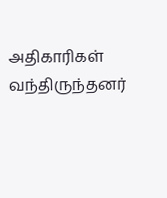அதிகாரிகள் வந்திருந்தனர்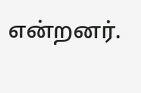என்றனர்.